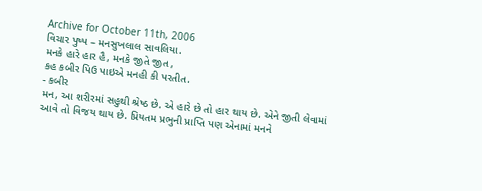Archive for October 11th, 2006
વિચાર પુષ્પ – મનસુખલાલ સાવલિયા.
મનકે હારે હાર હૈ, મનકે જીતે જીત ,
કહ કબીર પિઉ પાઇએ મનહી કી પરતીત.
- કબીર
મન, આ શરીરમાં સહુથી શ્રેષ્ઠ છે. એ હારે છે તો હાર થાય છે. એને જીતી લેવામાં આવે તો વિજય થાય છે. પ્રિયતમ પ્રભુની પ્રાપ્તિ પણ એનામાં મનને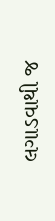લગાડવાથી જ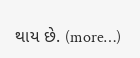થાય છે. (more…)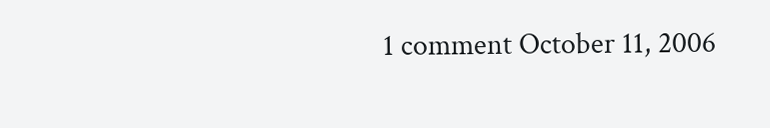1 comment October 11, 2006